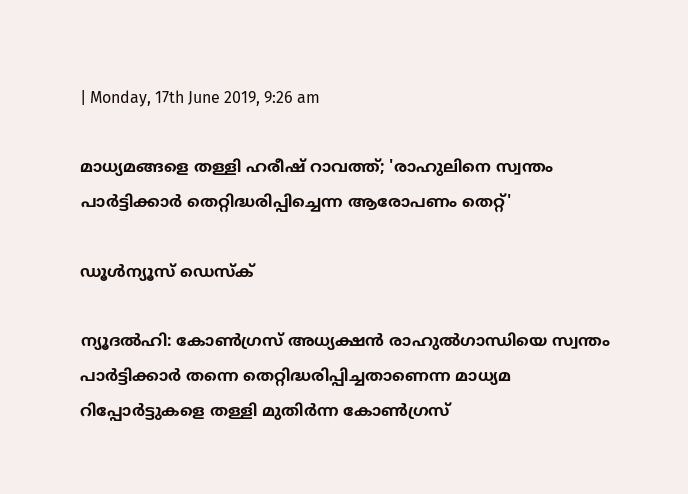| Monday, 17th June 2019, 9:26 am

മാധ്യമങ്ങളെ തള്ളി ഹരീഷ് റാവത്ത്; 'രാഹുലിനെ സ്വന്തം പാര്‍ട്ടിക്കാര്‍ തെറ്റിദ്ധരിപ്പിച്ചെന്ന ആരോപണം തെറ്റ്'

ഡൂള്‍ന്യൂസ് ഡെസ്‌ക്

ന്യൂദല്‍ഹി: കോണ്‍ഗ്രസ് അധ്യക്ഷന്‍ രാഹുല്‍ഗാന്ധിയെ സ്വന്തം പാര്‍ട്ടിക്കാര്‍ തന്നെ തെറ്റിദ്ധരിപ്പിച്ചതാണെന്ന മാധ്യമ റിപ്പോര്‍ട്ടുകളെ തള്ളി മുതിര്‍ന്ന കോണ്‍ഗ്രസ്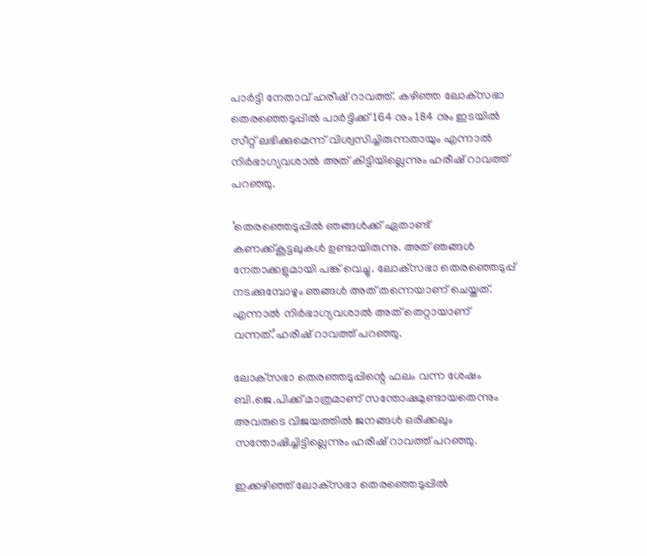പാര്‍ട്ടി നേതാവ് ഹരീഷ് റാവത്ത്. കഴിഞ്ഞ ലോക്‌സഭാ തെരഞ്ഞെടുപ്പില്‍ പാര്‍ട്ടിക്ക് 164 നും 184 നും ഇടയില്‍ സീറ്റ് ലഭിക്കുമെന്ന് വിശ്വസിച്ചിരുന്നതായും എന്നാല്‍ നിര്‍ഭാഗ്യവശാല്‍ അത് കിട്ടിയില്ലെന്നും ഹരീഷ് റാവത്ത് പറഞ്ഞു.

‘തെരഞ്ഞെടുപ്പില്‍ ഞങ്ങള്‍ക്ക് ഏതാണ്ട് കണക്ക്കൂട്ടലുകള്‍ ഉണ്ടായിരുന്നു. അത് ഞങ്ങള്‍ നേതാക്കളുമായി പങ്ക് വെച്ചു. ലോക്‌സഭാ തെരഞ്ഞെടുപ്പ് നടക്കുമ്പോഴും ഞങ്ങള്‍ അത് തന്നെയാണ് ചെയ്തത്. എന്നാല്‍ നിര്‍ഭാഗ്യവശാല്‍ അത് തെറ്റായാണ് വന്നത്.’ഹരീഷ് റാവത്ത് പറഞ്ഞു.

ലോക്‌സഭാ തെരഞ്ഞടുപ്പിന്റെ ഫലം വന്ന ശേഷം ബി.ജെ.പിക്ക് മാത്രമാണ് സന്തോഷമുണ്ടായതെന്നും അവരുടെ വിജയത്തില്‍ ജനങ്ങള്‍ ഒരിക്കലും സന്തോഷിച്ചിട്ടില്ലെന്നും ഹരീഷ് റാവത്ത് പറഞ്ഞു.

ഇക്കഴിഞ്ഞ് ലോക്‌സഭാ തെരഞ്ഞെടുപ്പില്‍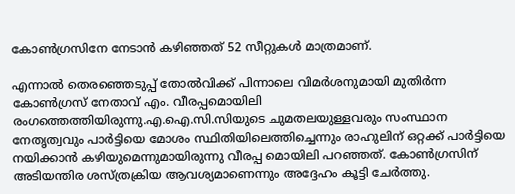കോണ്‍ഗ്രസിനേ നേടാന്‍ കഴിഞ്ഞത് 52 സീറ്റുകള്‍ മാത്രമാണ്.

എന്നാല്‍ തെരഞ്ഞെടുപ്പ് തോല്‍വിക്ക് പിന്നാലെ വിമര്‍ശനുമായി മുതിര്‍ന്ന കോണ്‍ഗ്രസ് നേതാവ് എം. വീരപ്പമൊയിലി രംഗത്തെത്തിയിരുന്നു.എ.ഐ.സി.സിയുടെ ചുമതലയുള്ളവരും സംസ്ഥാന നേതൃത്വവും പാര്‍ട്ടിയെ മോശം സ്ഥിതിയിലെത്തിച്ചെന്നും രാഹുലിന് ഒറ്റക്ക് പാര്‍ട്ടിയെ നയിക്കാന്‍ കഴിയുമെന്നുമായിരുന്നു വീരപ്പ മൊയിലി പറഞ്ഞത്. കോണ്‍ഗ്രസിന് അടിയന്തിര ശസ്ത്രക്രിയ ആവശ്യമാണെന്നും അദ്ദേഹം കൂട്ടി ചേര്‍ത്തു.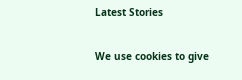Latest Stories

We use cookies to give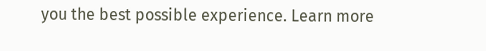you the best possible experience. Learn more